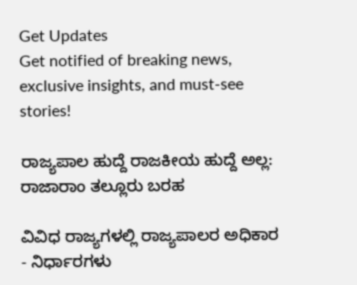Get Updates
Get notified of breaking news, exclusive insights, and must-see stories!

ರಾಜ್ಯಪಾಲ ಹುದ್ದೆ ರಾಜಕೀಯ ಹುದ್ದೆ ಅಲ್ಲ: ರಾಜಾರಾಂ ತಲ್ಲೂರು ಬರಹ

ವಿವಿಧ ರಾಜ್ಯಗಳಲ್ಲಿ ರಾಜ್ಯಪಾಲರ ಅಧಿಕಾರ - ನಿರ್ಧಾರಗಳು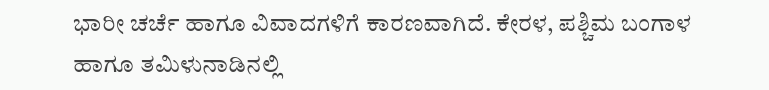ಭಾರೀ ಚರ್ಚೆ ಹಾಗೂ ವಿವಾದಗಳಿಗೆ ಕಾರಣವಾಗಿದೆ. ಕೇರಳ, ಪಶ್ಚಿಮ ಬಂಗಾಳ ಹಾಗೂ ತಮಿಳುನಾಡಿನಲ್ಲಿ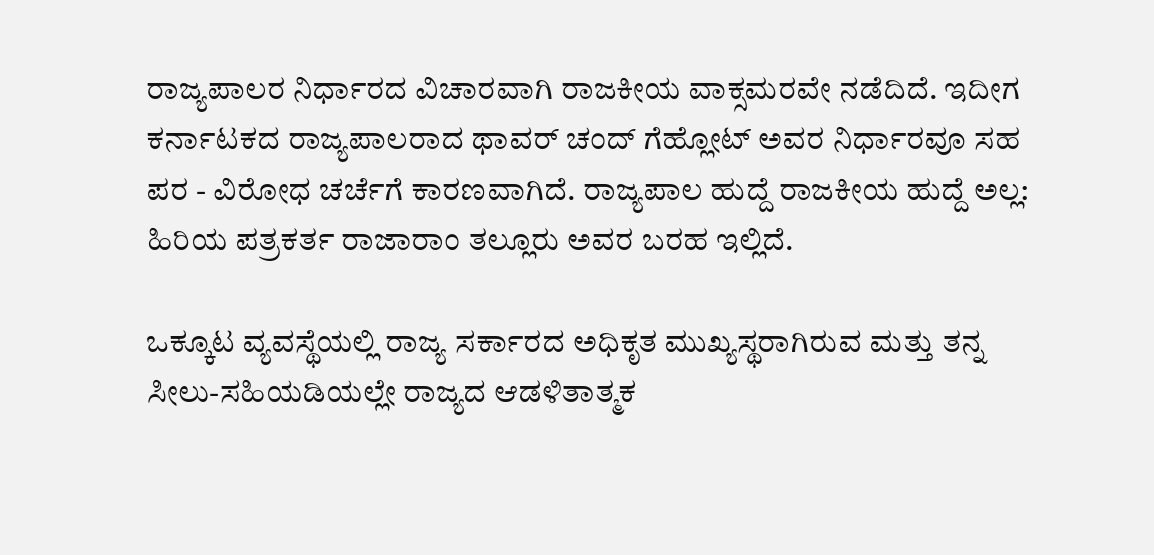ರಾಜ್ಯಪಾಲರ ನಿರ್ಧಾರದ ವಿಚಾರವಾಗಿ ರಾಜಕೀಯ ವಾಕ್ಸಮರವೇ ನಡೆದಿದೆ. ಇದೀಗ ಕರ್ನಾಟಕದ ರಾಜ್ಯಪಾಲರಾದ ಥಾವರ್ ಚಂದ್ ಗೆಹ್ಲೋಟ್ ಅವರ ನಿರ್ಧಾರವೂ ಸಹ ಪರ - ವಿರೋಧ ಚರ್ಚೆಗೆ ಕಾರಣವಾಗಿದೆ. ರಾಜ್ಯಪಾಲ ಹುದ್ದೆ ರಾಜಕೀಯ ಹುದ್ದೆ ಅಲ್ಲ: ಹಿರಿಯ ಪತ್ರಕರ್ತ ರಾಜಾರಾಂ ತಲ್ಲೂರು ಅವರ ಬರಹ ಇಲ್ಲಿದೆ.

ಒಕ್ಕೂಟ ವ್ಯವಸ್ಥೆಯಲ್ಲಿ ರಾಜ್ಯ ಸರ್ಕಾರದ ಅಧಿಕೃತ ಮುಖ್ಯಸ್ಥರಾಗಿರುವ ಮತ್ತು ತನ್ನ ಸೀಲು-ಸಹಿಯಡಿಯಲ್ಲೇ ರಾಜ್ಯದ ಆಡಳಿತಾತ್ಮಕ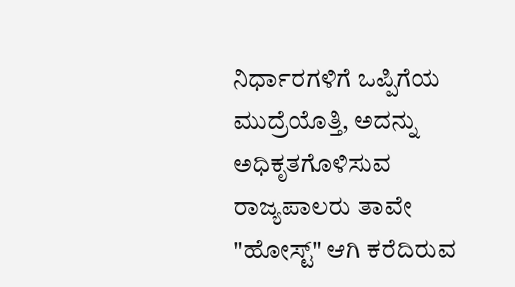ನಿರ್ಧಾರಗಳಿಗೆ ಒಪ್ಪಿಗೆಯ ಮುದ್ರೆಯೊತ್ತಿ, ಅದನ್ನು ಅಧಿಕೃತಗೊಳಿಸುವ ರಾಜ್ಯಪಾಲರು ತಾವೇ "ಹೋಸ್ಟ್" ಆಗಿ ಕರೆದಿರುವ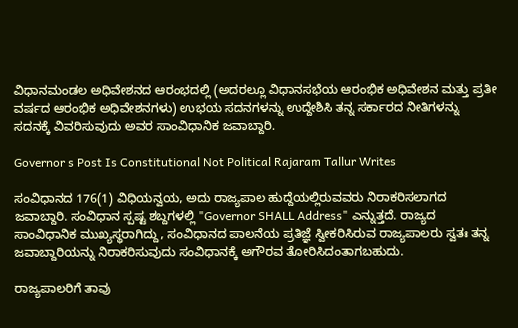ವಿಧಾನಮಂಡಲ ಅಧಿವೇಶನದ ಆರಂಭದಲ್ಲಿ (ಅದರಲ್ಲೂ ವಿಧಾನಸಭೆಯ ಆರಂಭಿಕ ಅಧಿವೇಶನ ಮತ್ತು ಪ್ರತೀ ವರ್ಷದ ಆರಂಭಿಕ ಅಧಿವೇಶನಗಳು) ಉಭಯ ಸದನಗಳನ್ನು ಉದ್ದೇಶಿಸಿ ತನ್ನ ಸರ್ಕಾರದ ನೀತಿಗಳನ್ನು ಸದನಕ್ಕೆ ವಿವರಿಸುವುದು ಅವರ ಸಾಂವಿಧಾನಿಕ ಜವಾಬ್ದಾರಿ.

Governor s Post Is Constitutional Not Political Rajaram Tallur Writes

ಸಂವಿಧಾನದ 176(1) ವಿಧಿಯನ್ವಯ, ಅದು ರಾಜ್ಯಪಾಲ ಹುದ್ದೆಯಲ್ಲಿರುವವರು ನಿರಾಕರಿಸಲಾಗದ ಜವಾಬ್ದಾರಿ. ಸಂವಿಧಾನ ಸ್ಪಷ್ಟ ಶಬ್ದಗಳಲ್ಲಿ "Governor SHALL Address" ಎನ್ನುತ್ತದೆ. ರಾಜ್ಯದ ಸಾಂವಿಧಾನಿಕ ಮುಖ್ಯಸ್ಥರಾಗಿದ್ದು, ಸಂವಿಧಾನದ ಪಾಲನೆಯ ಪ್ರತಿಜ್ಞೆ ಸ್ವೀಕರಿಸಿರುವ ರಾಜ್ಯಪಾಲರು ಸ್ವತಃ ತನ್ನ ಜವಾಬ್ದಾರಿಯನ್ನು ನಿರಾಕರಿಸುವುದು ಸಂವಿಧಾನಕ್ಕೆ ಅಗೌರವ ತೋರಿಸಿದಂತಾಗಬಹುದು.

ರಾಜ್ಯಪಾಲರಿಗೆ ತಾವು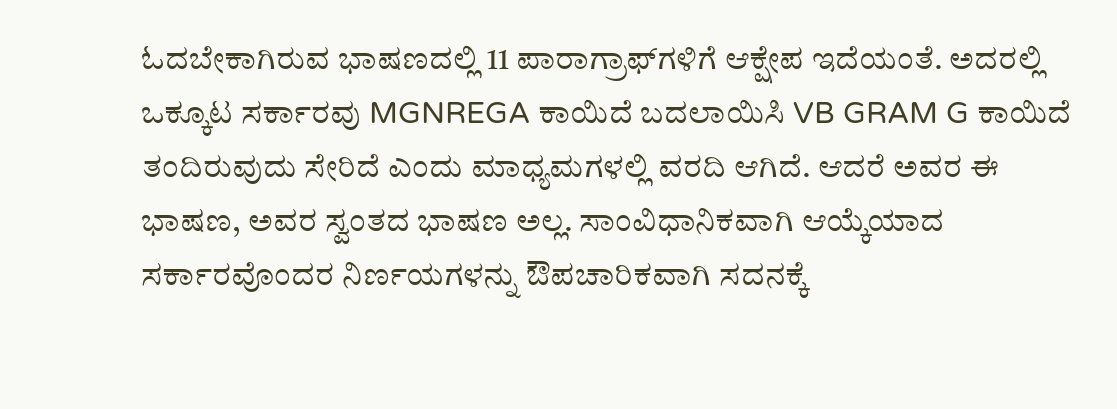ಓದಬೇಕಾಗಿರುವ ಭಾಷಣದಲ್ಲಿ 11 ಪಾರಾಗ್ರಾಫ್‌ಗಳಿಗೆ ಆಕ್ಷೇಪ ಇದೆಯಂತೆ. ಅದರಲ್ಲಿ ಒಕ್ಕೂಟ ಸರ್ಕಾರವು MGNREGA ಕಾಯಿದೆ ಬದಲಾಯಿಸಿ VB GRAM G ಕಾಯಿದೆ ತಂದಿರುವುದು ಸೇರಿದೆ ಎಂದು ಮಾಧ್ಯಮಗಳಲ್ಲಿ ವರದಿ ಆಗಿದೆ. ಆದರೆ ಅವರ ಈ ಭಾಷಣ, ಅವರ ಸ್ವಂತದ ಭಾಷಣ ಅಲ್ಲ. ಸಾಂವಿಧಾನಿಕವಾಗಿ ಆಯ್ಕೆಯಾದ ಸರ್ಕಾರವೊಂದರ ನಿರ್ಣಯಗಳನ್ನು ಔಪಚಾರಿಕವಾಗಿ ಸದನಕ್ಕೆ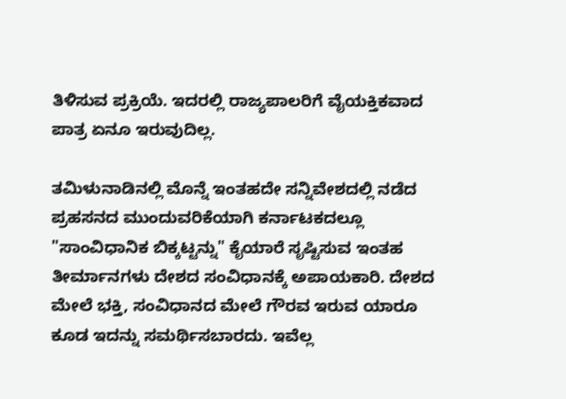ತಿಳಿಸುವ ಪ್ರಕ್ರಿಯೆ. ಇದರಲ್ಲಿ ರಾಜ್ಯಪಾಲರಿಗೆ ವೈಯಕ್ತಿಕವಾದ ಪಾತ್ರ ಏನೂ ಇರುವುದಿಲ್ಲ.

ತಮಿಳುನಾಡಿನಲ್ಲಿ ಮೊನ್ನೆ ಇಂತಹದೇ ಸನ್ನಿವೇಶದಲ್ಲಿ ನಡೆದ ಪ್ರಹಸನದ ಮುಂದುವರಿಕೆಯಾಗಿ ಕರ್ನಾಟಕದಲ್ಲೂ "ಸಾಂವಿಧಾನಿಕ ಬಿಕ್ಕಟ್ಟನ್ನು" ಕೈಯಾರೆ ಸೃಷ್ಟಿಸುವ ಇಂತಹ ತೀರ್ಮಾನಗಳು ದೇಶದ ಸಂವಿಧಾನಕ್ಕೆ ಅಪಾಯಕಾರಿ. ದೇಶದ ಮೇಲೆ ಭಕ್ತಿ, ಸಂವಿಧಾನದ ಮೇಲೆ ಗೌರವ ಇರುವ ಯಾರೂ ಕೂಡ ಇದನ್ನು ಸಮರ್ಥಿಸಬಾರದು. ಇವೆಲ್ಲ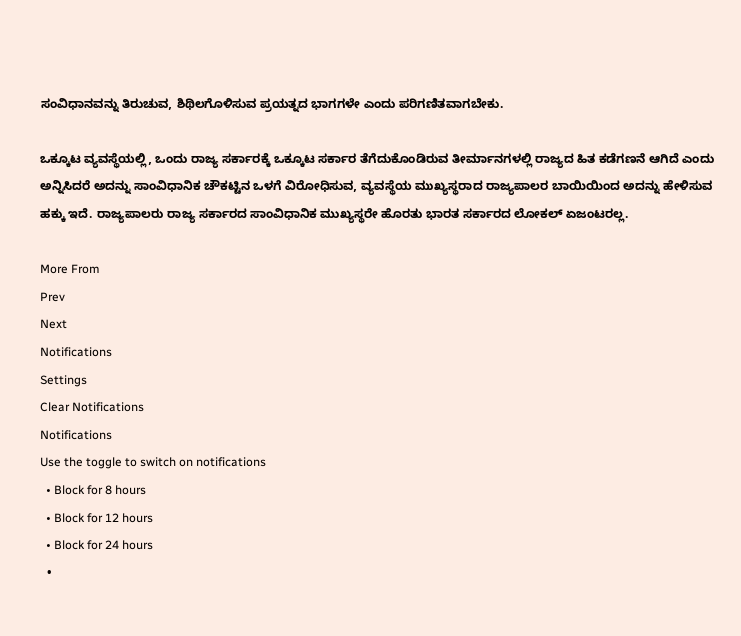ಸಂವಿಧಾನವನ್ನು ತಿರುಚುವ, ಶಿಥಿಲಗೊಳಿಸುವ ಪ್ರಯತ್ನದ ಭಾಗಗಳೇ ಎಂದು ಪರಿಗಣಿತವಾಗಬೇಕು.

ಒಕ್ಕೂಟ ವ್ಯವಸ್ಥೆಯಲ್ಲಿ, ಒಂದು ರಾಜ್ಯ ಸರ್ಕಾರಕ್ಕೆ ಒಕ್ಕೂಟ ಸರ್ಕಾರ ತೆಗೆದುಕೊಂಡಿರುವ ತೀರ್ಮಾನಗಳಲ್ಲಿ ರಾಜ್ಯದ ಹಿತ ಕಡೆಗಣನೆ ಆಗಿದೆ ಎಂದು ಅನ್ನಿಸಿದರೆ ಅದನ್ನು ಸಾಂವಿಧಾನಿಕ ಚೌಕಟ್ಟಿನ ಒಳಗೆ ವಿರೋಧಿಸುವ, ವ್ಯವಸ್ಥೆಯ ಮುಖ್ಯಸ್ಥರಾದ ರಾಜ್ಯಪಾಲರ ಬಾಯಿಯಿಂದ ಅದನ್ನು ಹೇಳಿಸುವ ಹಕ್ಕು ಇದೆ. ರಾಜ್ಯಪಾಲರು ರಾಜ್ಯ ಸರ್ಕಾರದ ಸಾಂವಿಧಾನಿಕ ಮುಖ್ಯಸ್ಥರೇ ಹೊರತು ಭಾರತ ಸರ್ಕಾರದ ಲೋಕಲ್ ಏಜಂಟರಲ್ಲ.

More From
Prev
Next
Notifications
Settings
Clear Notifications
Notifications
Use the toggle to switch on notifications
  • Block for 8 hours
  • Block for 12 hours
  • Block for 24 hours
  •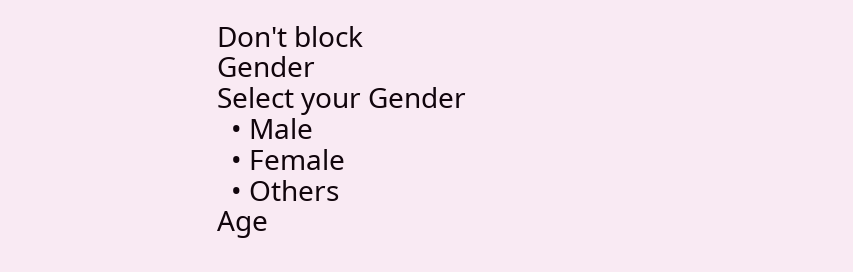Don't block
Gender
Select your Gender
  • Male
  • Female
  • Others
Age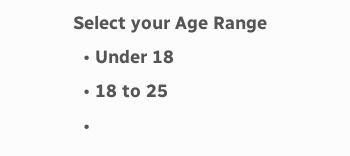Select your Age Range
  • Under 18
  • 18 to 25
  •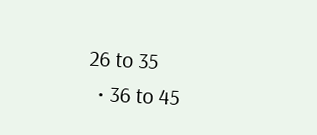26 to 35
  • 36 to 45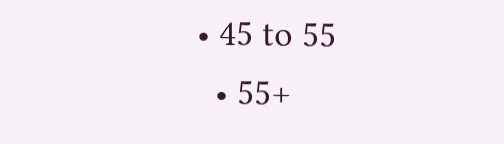• 45 to 55
  • 55+